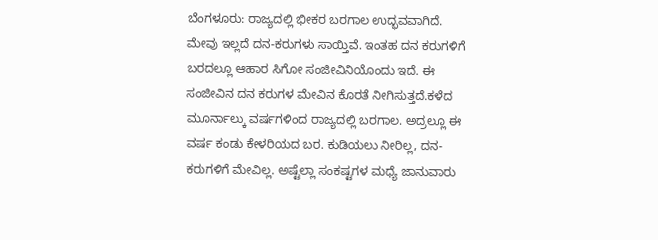ಬೆಂಗಳೂರು: ರಾಜ್ಯದಲ್ಲಿ ಭೀಕರ ಬರಗಾಲ ಉದ್ಭವವಾಗಿದೆ. ಮೇವು ಇಲ್ಲದೆ ದನ-ಕರುಗಳು ಸಾಯ್ತಿವೆ. ಇಂತಹ ದನ ಕರುಗಳಿಗೆ ಬರದಲ್ಲೂ ಆಹಾರ ಸಿಗೋ ಸಂಜೀವಿನಿಯೊಂದು ಇದೆ. ಈ ಸಂಜೀವಿನ ದನ ಕರುಗಳ ಮೇವಿನ ಕೊರತೆ ನೀಗಿಸುತ್ತದೆ.ಕಳೆದ ಮೂರ್ನಾಲ್ಕು ವರ್ಷಗಳಿಂದ ರಾಜ್ಯದಲ್ಲಿ ಬರಗಾಲ. ಅದ್ರಲ್ಲೂ ಈ ವರ್ಷ ಕಂಡು ಕೇಳರಿಯದ ಬರ. ಕುಡಿಯಲು ನೀರಿಲ್ಲ, ದನ-ಕರುಗಳಿಗೆ ಮೇವಿಲ್ಲ. ಅಷ್ಟೆಲ್ಲಾ ಸಂಕಷ್ಟಗಳ ಮಧ್ಯೆ ಜಾನುವಾರು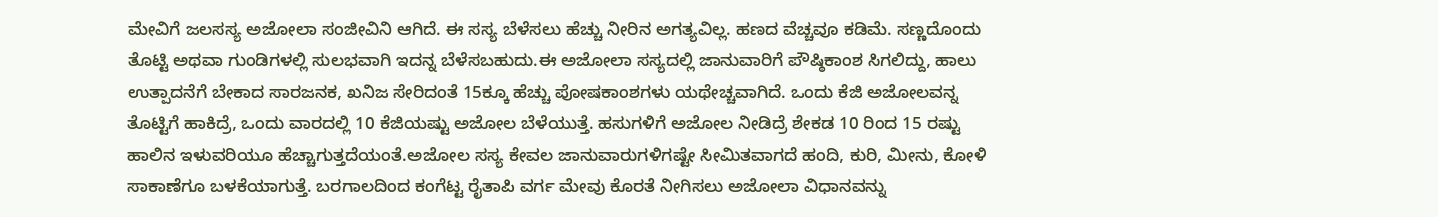ಮೇವಿಗೆ ಜಲಸಸ್ಯ ಅಜೋಲಾ ಸಂಜೀವಿನಿ ಆಗಿದೆ. ಈ ಸಸ್ಯ ಬೆಳೆಸಲು ಹೆಚ್ಚು ನೀರಿನ ಅಗತ್ಯವಿಲ್ಲ. ಹಣದ ವೆಚ್ಚವೂ ಕಡಿಮೆ. ಸಣ್ಣದೊಂದು ತೊಟ್ಟಿ ಅಥವಾ ಗುಂಡಿಗಳಲ್ಲಿ ಸುಲಭವಾಗಿ ಇದನ್ನ ಬೆಳೆಸಬಹುದು.ಈ ಅಜೋಲಾ ಸಸ್ಯದಲ್ಲಿ ಜಾನುವಾರಿಗೆ ಪೌಷ್ಠಿಕಾಂಶ ಸಿಗಲಿದ್ದು, ಹಾಲು ಉತ್ಪಾದನೆಗೆ ಬೇಕಾದ ಸಾರಜನಕ, ಖನಿಜ ಸೇರಿದಂತೆ 15ಕ್ಕೂ ಹೆಚ್ಚು ಪೋಷಕಾಂಶಗಳು ಯಥೇಚ್ಚವಾಗಿದೆ. ಒಂದು ಕೆಜಿ ಅಜೋಲವನ್ನ ತೊಟ್ಟಿಗೆ ಹಾಕಿದ್ರೆ, ಒಂದು ವಾರದಲ್ಲಿ 10 ಕೆಜಿಯಷ್ಟು ಅಜೋಲ ಬೆಳೆಯುತ್ತೆ. ಹಸುಗಳಿಗೆ ಅಜೋಲ ನೀಡಿದ್ರೆ ಶೇಕಡ 10 ರಿಂದ 15 ರಷ್ಟು ಹಾಲಿನ ಇಳುವರಿಯೂ ಹೆಚ್ಚಾಗುತ್ತದೆಯಂತೆ.ಅಜೋಲ ಸಸ್ಯ ಕೇವಲ ಜಾನುವಾರುಗಳಿಗಷ್ಟೇ ಸೀಮಿತವಾಗದೆ ಹಂದಿ, ಕುರಿ, ಮೀನು, ಕೋಳಿ ಸಾಕಾಣೆಗೂ ಬಳಕೆಯಾಗುತ್ತೆ. ಬರಗಾಲದಿಂದ ಕಂಗೆಟ್ಟ ರೈತಾಪಿ ವರ್ಗ ಮೇವು ಕೊರತೆ ನೀಗಿಸಲು ಅಜೋಲಾ ವಿಧಾನವನ್ನು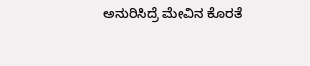ಅನುರಿಸಿದ್ರೆ ಮೇವಿನ ಕೊರತೆ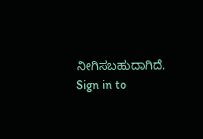ನೀಗಿಸಬಹುದಾಗಿದೆ. Sign in to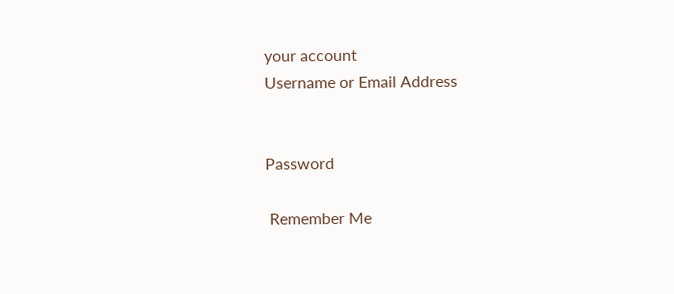your account
Username or Email Address


Password

 Remember Me